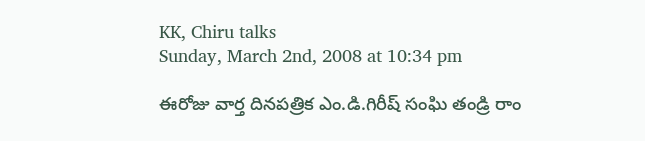KK, Chiru talks
Sunday, March 2nd, 2008 at 10:34 pm

ఈరోజు వార్త దినపత్రిక ఎం.డి.గిరీష్ సంఘి తండ్రి రాం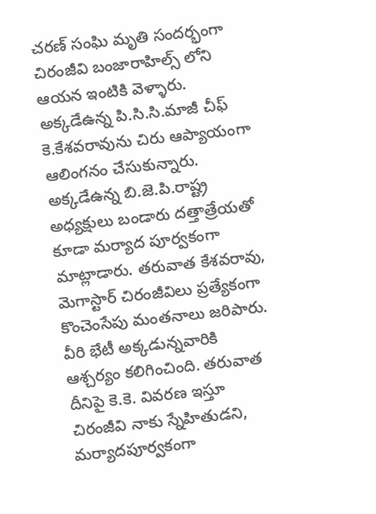చరణ్ సంఘి మృతి సందర్భంగా చిరంజీవి బంజారాహిల్స్ లోని ఆయన ఇంటికి వెళ్ళారు. అక్కడేఉన్న పి.సి.సి.మాజీ చీఫ్ కె.కేశవరావును చిరు ఆప్యాయంగా ఆలింగనం చేసుకున్నారు. అక్కడేఉన్న బి.జె.పి.రాష్ట్ర అధ్యక్షులు బండారు దత్తాత్రేయతో కూడా మర్యాద పూర్వకంగా మాట్లాడారు. తరువాత కేశవరావు, మెగాస్టార్ చిరంజీవిలు ప్రత్యేకంగా కొంచెంసేపు మంతనాలు జరిపారు. వీరి భేటీ అక్కడున్నవారికి ఆశ్చర్యం కలిగించింది. తరువాత దీనిపై కె.కె. వివరణ ఇస్తూ చిరంజీవి నాకు స్నేహితుడని, మర్యాదపూర్వకంగా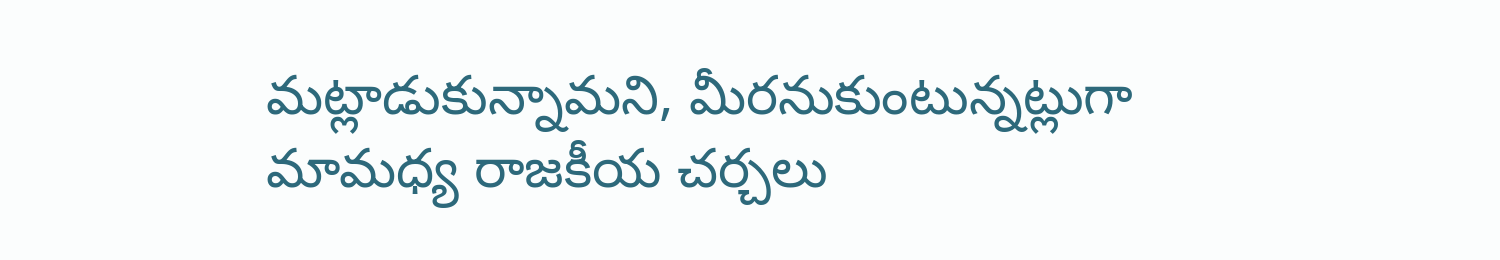మట్లాడుకున్నామని, మీరనుకుంటున్నట్లుగా మామధ్య రాజకీయ చర్చలు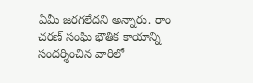ఏమీ జరగలేదని అన్నారు. రాం చరణ్ సంఘి భౌతిక కాయాన్ని సందర్శించిన వారిలో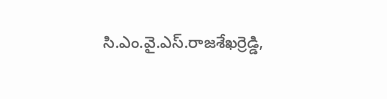సి.ఎం.వై.ఎస్.రాజశేఖర్రెడ్డి,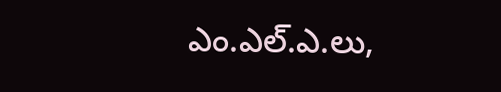ఎం.ఎల్.ఎ.లు,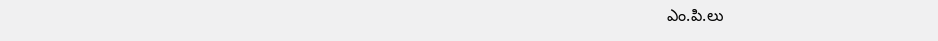ఎం.పి.లు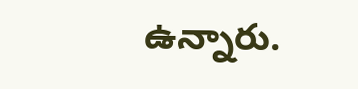ఉన్నారు.